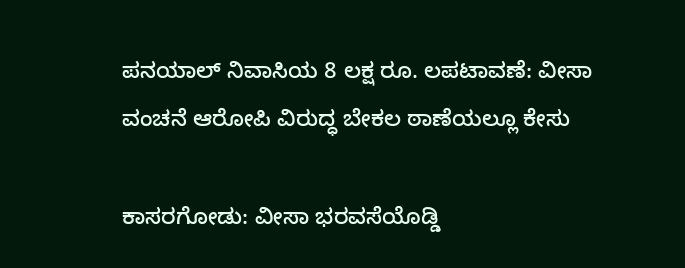ಪನಯಾಲ್ ನಿವಾಸಿಯ 8 ಲಕ್ಷ ರೂ. ಲಪಟಾವಣೆ: ವೀಸಾ ವಂಚನೆ ಆರೋಪಿ ವಿರುದ್ಧ ಬೇಕಲ ಠಾಣೆಯಲ್ಲೂ ಕೇಸು

ಕಾಸರಗೋಡು: ವೀಸಾ ಭರವಸೆಯೊಡ್ಡಿ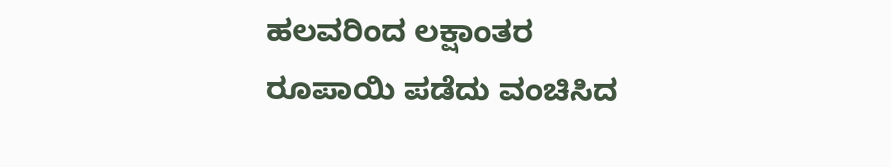ಹಲವರಿಂದ ಲಕ್ಷಾಂತರ ರೂಪಾಯಿ ಪಡೆದು ವಂಚಿಸಿದ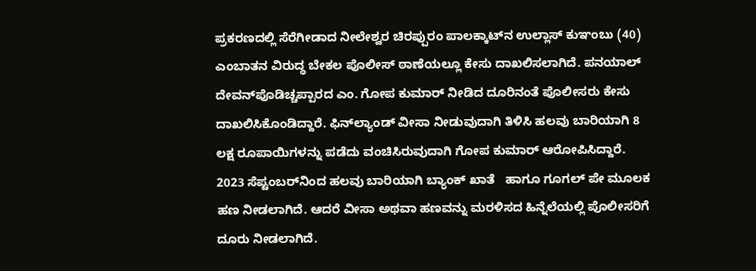ಪ್ರಕರಣದಲ್ಲಿ ಸೆರೆಗೀಡಾದ ನೀಲೇಶ್ವರ ಚಿರಪ್ಪುರಂ ಪಾಲಕ್ಕಾಟ್‌ನ ಉಲ್ಲಾಸ್ ಕುಞಂಬು (40) ಎಂಬಾತನ ವಿರುದ್ಧ ಬೇಕಲ ಪೊಲೀಸ್ ಠಾಣೆಯಲ್ಲೂ ಕೇಸು ದಾಖಲಿಸಲಾಗಿದೆ. ಪನಯಾಲ್ ದೇವನ್‌ಪೊಡಿಚ್ಚಪ್ಪಾರದ ಎಂ. ಗೋಪ ಕುಮಾರ್ ನೀಡಿದ ದೂರಿನಂತೆ ಪೊಲೀಸರು ಕೇಸು ದಾಖಲಿಸಿಕೊಂಡಿದ್ದಾರೆ. ಫಿನ್‌ಲ್ಯಾಂಡ್ ವೀಸಾ ನೀಡುವುದಾಗಿ ತಿಳಿಸಿ ಹಲವು ಬಾರಿಯಾಗಿ 8 ಲಕ್ಷ ರೂಪಾಯಿಗಳನ್ನು ಪಡೆದು ವಂಚಿಸಿರುವುದಾಗಿ ಗೋಪ ಕುಮಾರ್ ಆರೋಪಿಸಿದ್ದಾರೆ. 2023 ಸೆಪ್ಟಂಬರ್‌ನಿಂದ ಹಲವು ಬಾರಿಯಾಗಿ ಬ್ಯಾಂಕ್ ಖಾತೆ   ಹಾಗೂ ಗೂಗಲ್ ಪೇ ಮೂಲಕ ಹಣ ನೀಡಲಾಗಿದೆ. ಆದರೆ ವೀಸಾ ಅಥವಾ ಹಣವನ್ನು ಮರಳಿಸದ ಹಿನ್ನೆಲೆಯಲ್ಲಿ ಪೊಲೀಸರಿಗೆ ದೂರು ನೀಡಲಾಗಿದೆ.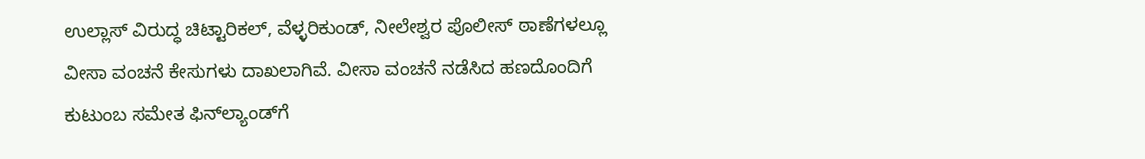ಉಲ್ಲಾಸ್ ವಿರುದ್ಧ ಚಿಟ್ಟಾರಿಕಲ್, ವೆಳ್ಳರಿಕುಂಡ್, ನೀಲೇಶ್ವರ ಪೊಲೀಸ್ ಠಾಣೆಗಳಲ್ಲೂ ವೀಸಾ ವಂಚನೆ ಕೇಸುಗಳು ದಾಖಲಾಗಿವೆ. ವೀಸಾ ವಂಚನೆ ನಡೆಸಿದ ಹಣದೊಂದಿಗೆ ಕುಟುಂಬ ಸಮೇತ ಫಿನ್‌ಲ್ಯಾಂಡ್‌ಗೆ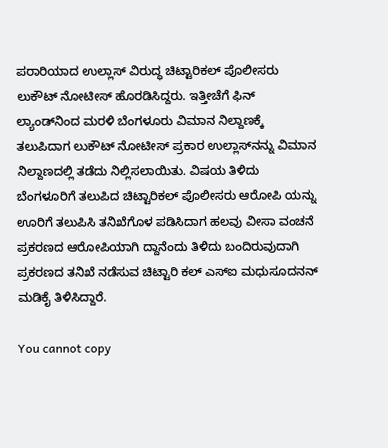ಪರಾರಿಯಾದ ಉಲ್ಲಾಸ್ ವಿರುದ್ಧ ಚಿಟ್ಟಾರಿಕಲ್ ಪೊಲೀಸರು ಲುಕೌಟ್ ನೋಟೀಸ್ ಹೊರಡಿಸಿದ್ದರು. ಇತ್ತೀಚೆಗೆ ಫಿನ್ ಲ್ಯಾಂಡ್‌ನಿಂದ ಮರಳಿ ಬೆಂಗಳೂರು ವಿಮಾನ ನಿಲ್ದಾಣಕ್ಕೆ ತಲುಪಿದಾಗ ಲುಕೌಟ್ ನೋಟೀಸ್ ಪ್ರಕಾರ ಉಲ್ಲಾಸ್‌ನನ್ನು ವಿಮಾನ ನಿಲ್ದಾಣದಲ್ಲಿ ತಡೆದು ನಿಲ್ಲಿಸಲಾಯಿತು. ವಿಷಯ ತಿಳಿದು ಬೆಂಗಳೂರಿಗೆ ತಲುಪಿದ ಚಿಟ್ಟಾರಿಕಲ್ ಪೊಲೀಸರು ಆರೋಪಿ ಯನ್ನು ಊರಿಗೆ ತಲುಪಿಸಿ ತನಿಖೆಗೊಳ ಪಡಿಸಿದಾಗ ಹಲವು ವೀಸಾ ವಂಚನೆ ಪ್ರಕರಣದ ಆರೋಪಿಯಾಗಿ ದ್ದಾನೆಂದು ತಿಳಿದು ಬಂದಿರುವುದಾಗಿ ಪ್ರಕರಣದ ತನಿಖೆ ನಡೆಸುವ ಚಿಟ್ಟಾರಿ ಕಲ್ ಎಸ್‌ಐ ಮಧುಸೂದನನ್ ಮಡಿಕೈ ತಿಳಿಸಿದ್ದಾರೆ.

You cannot copy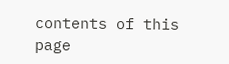contents of this page